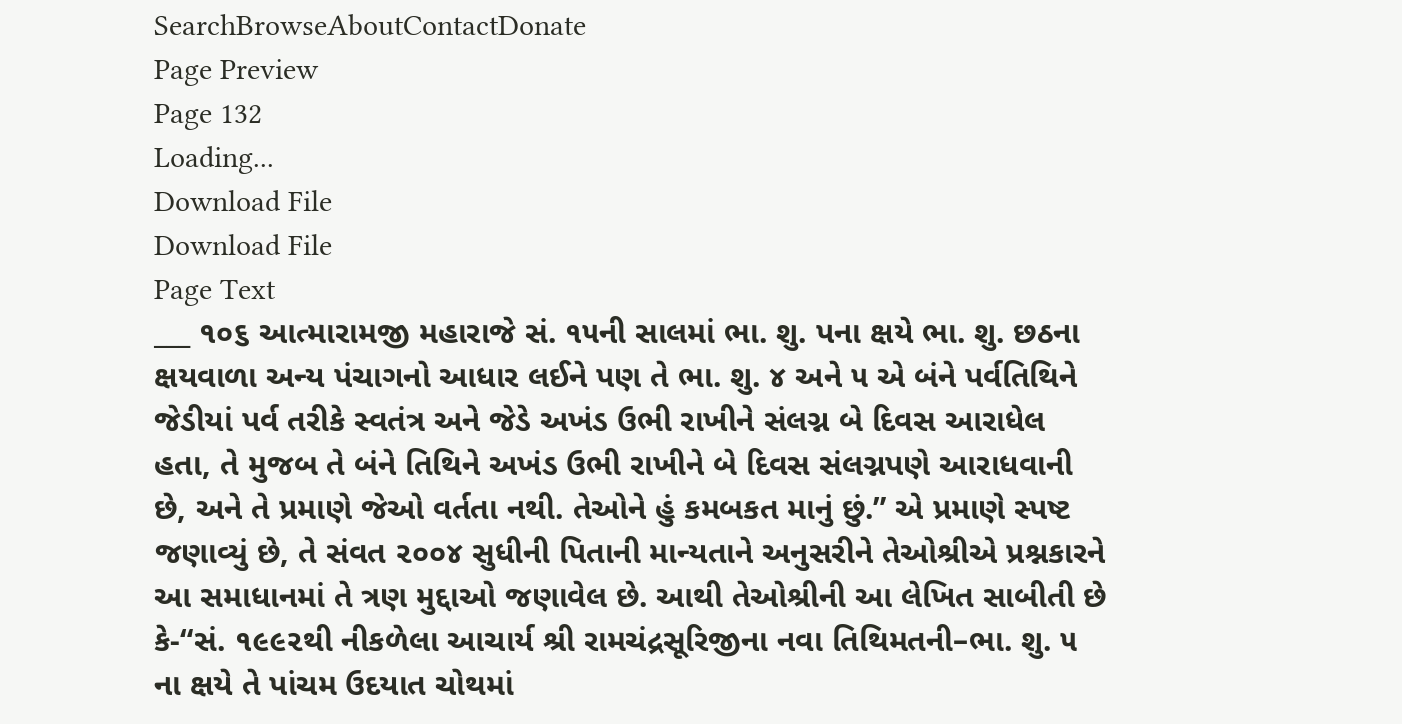SearchBrowseAboutContactDonate
Page Preview
Page 132
Loading...
Download File
Download File
Page Text
___ ૧૦૬ આત્મારામજી મહારાજે સં. ૧૫ની સાલમાં ભા. શુ. પના ક્ષયે ભા. શુ. છઠના ક્ષયવાળા અન્ય પંચાગનો આધાર લઈને પણ તે ભા. શુ. ૪ અને ૫ એ બંને પર્વતિથિને જેડીયાં પર્વ તરીકે સ્વતંત્ર અને જેડે અખંડ ઉભી રાખીને સંલગ્ન બે દિવસ આરાધેલ હતા, તે મુજબ તે બંને તિથિને અખંડ ઉભી રાખીને બે દિવસ સંલગ્નપણે આરાધવાની છે, અને તે પ્રમાણે જેઓ વર્તતા નથી. તેઓને હું કમબકત માનું છું.” એ પ્રમાણે સ્પષ્ટ જણાવ્યું છે, તે સંવત ૨૦૦૪ સુધીની પિતાની માન્યતાને અનુસરીને તેઓશ્રીએ પ્રશ્નકારને આ સમાધાનમાં તે ત્રણ મુદ્દાઓ જણાવેલ છે. આથી તેઓશ્રીની આ લેખિત સાબીતી છે કે-“સં. ૧૯૯૨થી નીકળેલા આચાર્ય શ્રી રામચંદ્રસૂરિજીના નવા તિથિમતની–ભા. શુ. ૫ ના ક્ષયે તે પાંચમ ઉદયાત ચોથમાં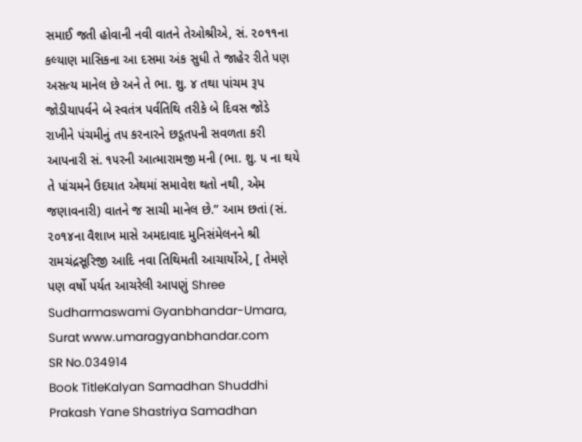સમાઈ જતી હોવાની નવી વાતને તેઓશ્રીએ, સં. ૨૦૧૧ના કલ્યાણ માસિકના આ દસમા અંક સુધી તે જાહેર રીતે પણ અસત્ય માનેલ છે અને તે ભા. શુ. ૪ તથા પાંચમ રૂપ જોડીયાપર્વને બે સ્વતંત્ર પર્વતિથિ તરીકે બે દિવસ જોડે રાખીને પંચમીનું તપ કરનારને છડૂતપની સવળતા કરી આપનારી સં. ૧૫રની આત્મારામજી મની (ભા. શુ. ૫ ના થયે તે પાંચમને ઉદયાત એથમાં સમાવેશ થતો નથી, એમ જણાવનારી) વાતને જ સાચી માનેલ છે.” આમ છતાં (સં. ૨૦૧૪ના વૈશાખ માસે અમદાવાદ મુનિસંમેલનને શ્રી રામચંદ્રસૂરિજી આદિ નવા તિથિમતી આચાર્યોએ, [ તેમણે પણ વર્ષો પર્યત આચરેલી આપણું Shree Sudharmaswami Gyanbhandar-Umara, Surat www.umaragyanbhandar.com
SR No.034914
Book TitleKalyan Samadhan Shuddhi Prakash Yane Shastriya Samadhan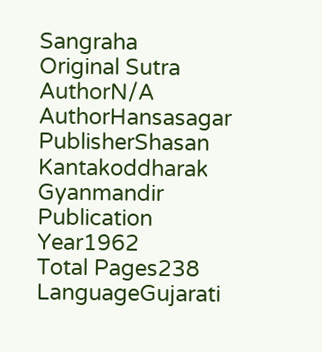Sangraha
Original Sutra AuthorN/A
AuthorHansasagar
PublisherShasan Kantakoddharak Gyanmandir
Publication Year1962
Total Pages238
LanguageGujarati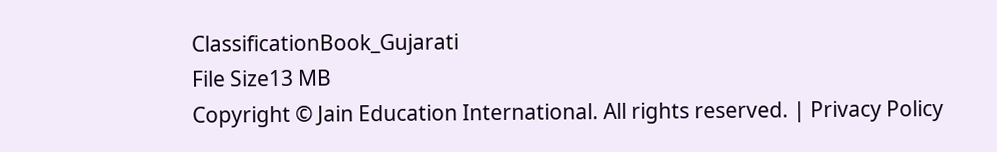ClassificationBook_Gujarati
File Size13 MB
Copyright © Jain Education International. All rights reserved. | Privacy Policy